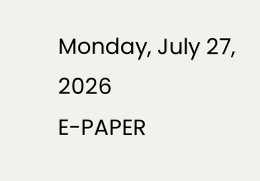Monday, July 27, 2026
E-PAPER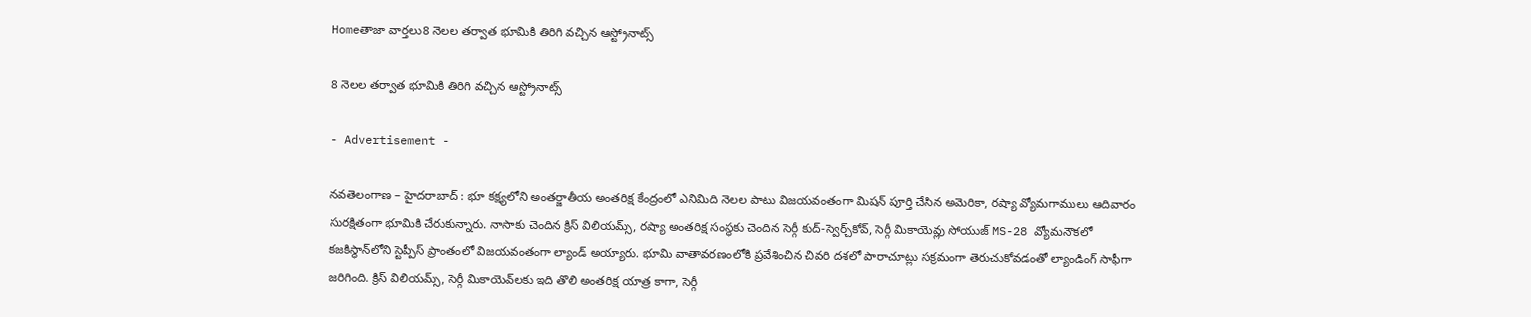Homeతాజా వార్తలు8 నెలల తర్వాత భూమికి తిరిగి వచ్చిన ఆస్ట్రోనాట్స్

8 నెలల తర్వాత భూమికి తిరిగి వచ్చిన ఆస్ట్రోనాట్స్

- Advertisement -

నవతెలంగాణ – హైదరాబాద్ : భూ కక్ష్యలోని అంతర్జాతీయ అంతరిక్ష కేంద్రంలో ఎనిమిది నెలల పాటు విజయవంతంగా మిషన్ పూర్తి చేసిన అమెరికా, రష్యా వ్యోమగాములు ఆదివారం సురక్షితంగా భూమికి చేరుకున్నారు. నాసాకు చెందిన క్రిస్ విలియమ్స్, రష్యా అంతరిక్ష సంస్థకు చెందిన సెర్గీ కుద్‌-స్వెర్చ్‌కోవ్, సెర్గీ మికాయెవ్లు సోయుజ్ MS-28 వ్యోమనౌకలో కజకిస్థాన్‌లోని స్టెప్పీస్ ప్రాంతంలో విజయవంతంగా ల్యాండ్ అయ్యారు. భూమి వాతావరణంలోకి ప్రవేశించిన చివరి దశలో పారాచూట్లు సక్రమంగా తెరుచుకోవడంతో ల్యాండింగ్ సాఫీగా జరిగింది. క్రిస్ విలియమ్స్, సెర్గీ మికాయెవ్‌లకు ఇది తొలి అంతరిక్ష యాత్ర కాగా, సెర్గీ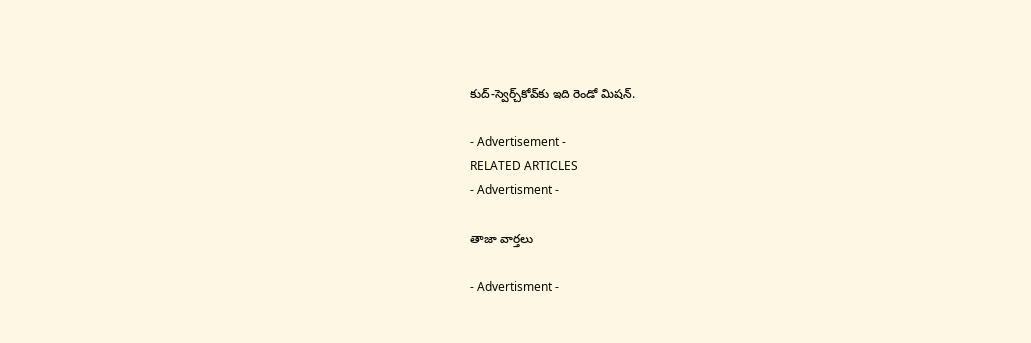కుద్‌-స్వెర్చ్‌కోవ్‌కు ఇది రెండో మిషన్.

- Advertisement -
RELATED ARTICLES
- Advertisment -

తాజా వార్తలు

- Advertisment -